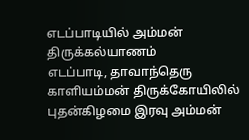எடப்பாடியில் அம்மன் திருக்கல்யாணம்
எடப்பாடி, தாவாந்தெரு காளியம்மன் திருக்கோயிலில் புதன்கிழமை இரவு அம்மன்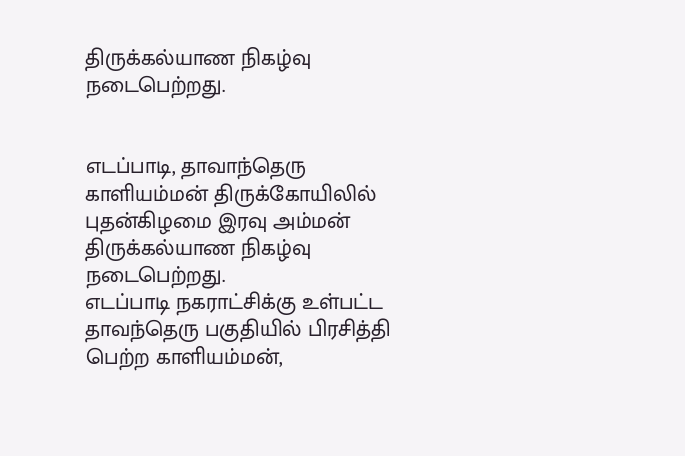திருக்கல்யாண நிகழ்வு நடைபெற்றது.


எடப்பாடி, தாவாந்தெரு காளியம்மன் திருக்கோயிலில் புதன்கிழமை இரவு அம்மன் திருக்கல்யாண நிகழ்வு நடைபெற்றது.
எடப்பாடி நகராட்சிக்கு உள்பட்ட தாவந்தெரு பகுதியில் பிரசித்தி பெற்ற காளியம்மன்,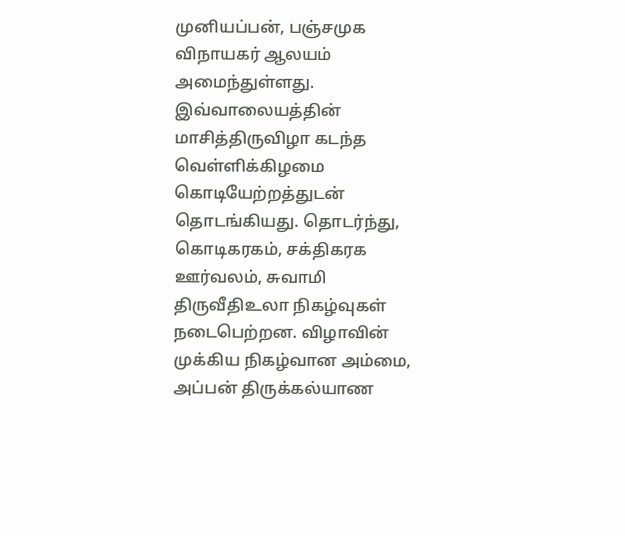முனியப்பன், பஞ்சமுக விநாயகர் ஆலயம் அமைந்துள்ளது. இவ்வாலையத்தின் மாசித்திருவிழா கடந்த வெள்ளிக்கிழமை கொடியேற்றத்துடன் தொடங்கியது. தொடர்ந்து, கொடிகரகம், சக்திகரக ஊர்வலம், சுவாமி திருவீதிஉலா நிகழ்வுகள் நடைபெற்றன. விழாவின் முக்கிய நிகழ்வான அம்மை, அப்பன் திருக்கல்யாண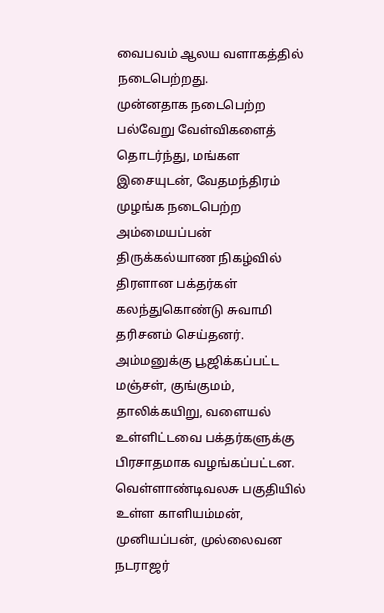வைபவம் ஆலய வளாகத்தில் நடைபெற்றது.
முன்னதாக நடைபெற்ற பல்வேறு வேள்விகளைத் தொடர்ந்து, மங்கள இசையுடன், வேதமந்திரம் முழங்க நடைபெற்ற அம்மையப்பன் திருக்கல்யாண நிகழ்வில் திரளான பக்தர்கள் கலந்துகொண்டு சுவாமி தரிசனம் செய்தனர். அம்மனுக்கு பூஜிக்கப்பட்ட மஞ்சள், குங்குமம், தாலிக்கயிறு, வளையல் உள்ளிட்டவை பக்தர்களுக்கு பிரசாதமாக வழங்கப்பட்டன.
வெள்ளாண்டிவலசு பகுதியில் உள்ள காளியம்மன், முனியப்பன், முல்லைவன நடராஜர்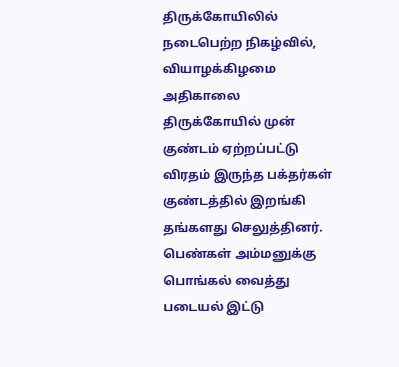திருக்கோயிலில் நடைபெற்ற நிகழ்வில், வியாழக்கிழமை அதிகாலை திருக்கோயில் முன் குண்டம் ஏற்றப்பட்டு விரதம் இருந்த பக்தர்கள் குண்டத்தில் இறங்கி தங்களது செலுத்தினர். பெண்கள் அம்மனுக்கு பொங்கல் வைத்து படையல் இட்டு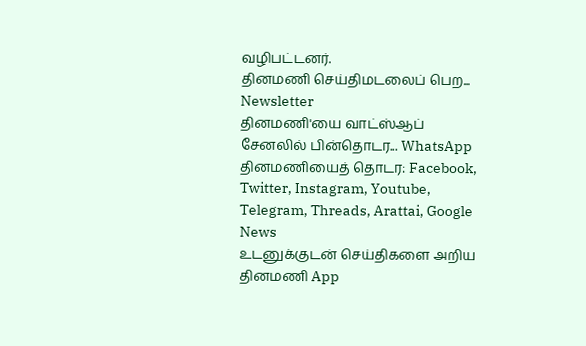வழிபட்டனர்.
தினமணி செய்திமடலைப் பெற... Newsletter
தினமணி'யை வாட்ஸ்ஆப் சேனலில் பின்தொடர... WhatsApp
தினமணியைத் தொடர: Facebook, Twitter, Instagram, Youtube, Telegram, Threads, Arattai, Google News
உடனுக்குடன் செய்திகளை அறிய தினமணி App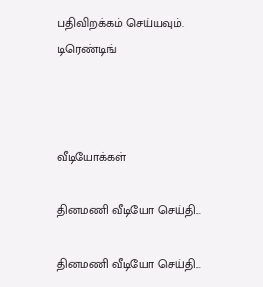பதிவிறக்கம் செய்யவும்.
டிரெண்டிங்



வீடியோக்கள்

தினமணி வீடியோ செய்தி...

தினமணி வீடியோ செய்தி...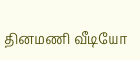தினமணி வீடியோ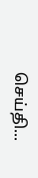செய்தி...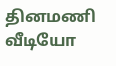தினமணி வீடியோ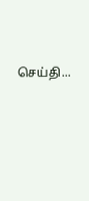செய்தி...